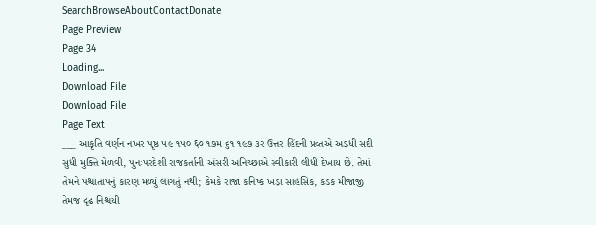SearchBrowseAboutContactDonate
Page Preview
Page 34
Loading...
Download File
Download File
Page Text
___ આકૃતિ વર્ણન નખર પૃષ્ઠ ૫૯ ૧૫૦ ६० ૧૭મ ૬૧ ૧૯૭ ૩ર ઉત્તર હિંદની પ્રવ્તએ અડધી સદી સુધી મુક્તિ મેળવી, પુનઃપરદેશી રાજકર્તાની અંસરી અનિચ્છાએ સ્વીકારી લીધી દેખાય છે. તેમાં તેમને પશ્ચાતાપનું કારણ મળ્યું લાગતું નથી; કેમકે રાજા કનિષ્ક ખડ઼ા સાહસિક, કડક મીજાજી તેમજ દૃઢ નિશ્ચયી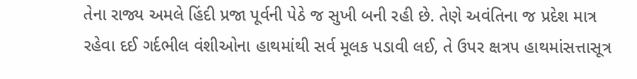તેના રાજ્ય અમલે હિંદી પ્રજા પૂર્વની પેઠે જ સુખી બની રહી છે. તેણે અવંતિના જ પ્રદેશ માત્ર રહેવા દઈ ગર્દભીલ વંશીઓના હાથમાંથી સર્વ મૂલક પડાવી લઈ, તે ઉપર ક્ષત્રપ હાથમાંસત્તાસૂત્ર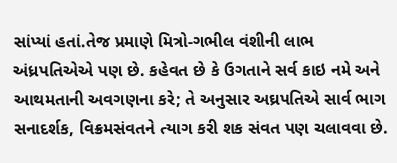સાંપ્યાં હતાં.તેજ પ્રમાણે મિત્રો-ગભીલ વંશીની લાભ અંધ્રપતિએએ પણ છે. કહેવત છે કે ઉગતાને સર્વ કાઇ નમે અને આથમતાની અવગણના કરે; તે અનુસાર અઘ્રપતિએ સાર્વ ભાગ સનાદર્શક, વિક્રમસંવતને ત્યાગ કરી શક સંવત પણ ચલાવવા છે.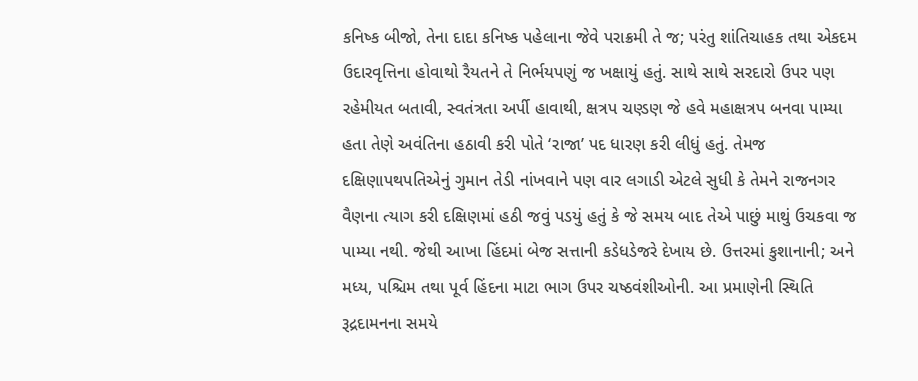કનિષ્ક બીજો, તેના દાદા કનિષ્ક પહેલાના જેવે પરાક્રમી તે જ; પરંતુ શાંતિચાહક તથા એકદમ ઉદારવૃત્તિના હોવાથો રૈયતને તે નિર્ભયપણું જ ખક્ષાયું હતું. સાથે સાથે સરદારો ઉપર પણ રહેમીયત બતાવી, સ્વતંત્રતા અર્પી હાવાથી, ક્ષત્રપ ચણ્ડણ જે હવે મહાક્ષત્રપ બનવા પામ્યા હતા તેણે અવંતિના હઠાવી કરી પોતે ‘રાજા’ પદ ધારણ કરી લીધું હતું. તેમજ દક્ષિણાપથપતિએનું ગુમાન તેડી નાંખવાને પણ વાર લગાડી એટલે સુધી કે તેમને રાજનગર વૈણના ત્યાગ કરી દક્ષિણમાં હઠી જવું પડયું હતું કે જે સમય બાદ તેએ પાછું માથું ઉચકવા જ પામ્યા નથી. જેથી આખા હિંદમાં બેજ સત્તાની કડેધડેજરે દેખાય છે. ઉત્તરમાં કુશાનાની; અને મધ્ય, પશ્ચિમ તથા પૂર્વ હિંદના માટા ભાગ ઉપર ચષ્ઠવંશીઓની. આ પ્રમાણેની સ્થિતિ રૂદ્રદામનના સમયે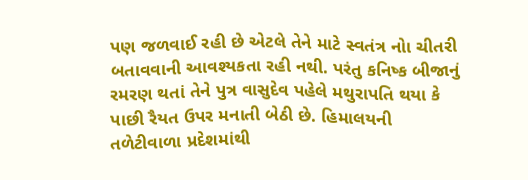પણ જળવાઈ રહી છે એટલે તેને માટે સ્વતંત્ર નોા ચીતરી બતાવવાની આવશ્યકતા રહી નથી. પરંતુ કનિષ્ક બીજાનું રમરણ થતાં તેને પુત્ર વાસુદેવ પહેલે મથુરાપતિ થયા કે પાછી રૈયત ઉપર મનાતી બેઠી છે. હિમાલયની તળેટીવાળા પ્રદેશમાંથી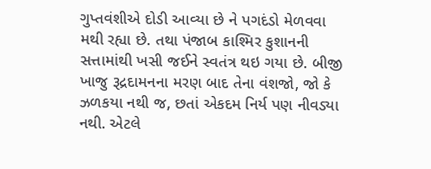ગુપ્તવંશીએ દોડી આવ્યા છે ને પગદંડો મેળવવા મથી રહ્યા છે. તથા પંજાબ કાશ્મિર કુશાનની સત્તામાંથી ખસી જઈને સ્વતંત્ર થઇ ગયા છે. બીજી ખાજુ રૂદ્રદામનના મરણ બાદ તેના વંશજો, જો કે ઝળકયા નથી જ, છતાં એકદમ નિર્ય પણ નીવડ્યા નથી. એટલે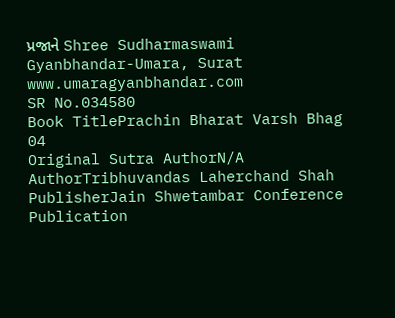પ્રજાને Shree Sudharmaswami Gyanbhandar-Umara, Surat www.umaragyanbhandar.com
SR No.034580
Book TitlePrachin Bharat Varsh Bhag 04
Original Sutra AuthorN/A
AuthorTribhuvandas Laherchand Shah
PublisherJain Shwetambar Conference
Publication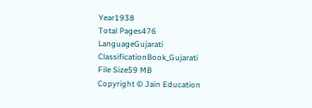Year1938
Total Pages476
LanguageGujarati
ClassificationBook_Gujarati
File Size59 MB
Copyright © Jain Education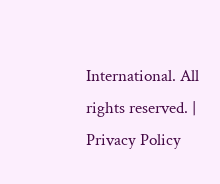International. All rights reserved. | Privacy Policy